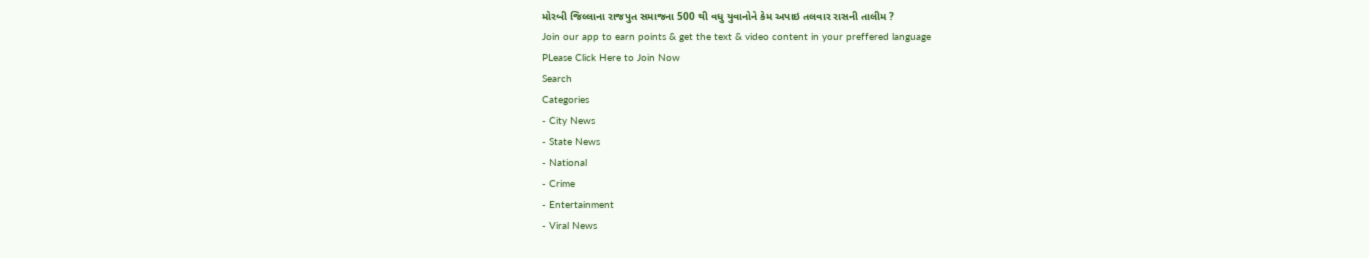મોરબી જિલ્લાના રાજપુત સમાજના 500 થી વધુ યુવાનોને કેમ અપાઇ તલવાર રાસની તાલીમ ?
Join our app to earn points & get the text & video content in your preffered language
PLease Click Here to Join Now
Search
Categories
- City News
- State News
- National
- Crime
- Entertainment
- Viral News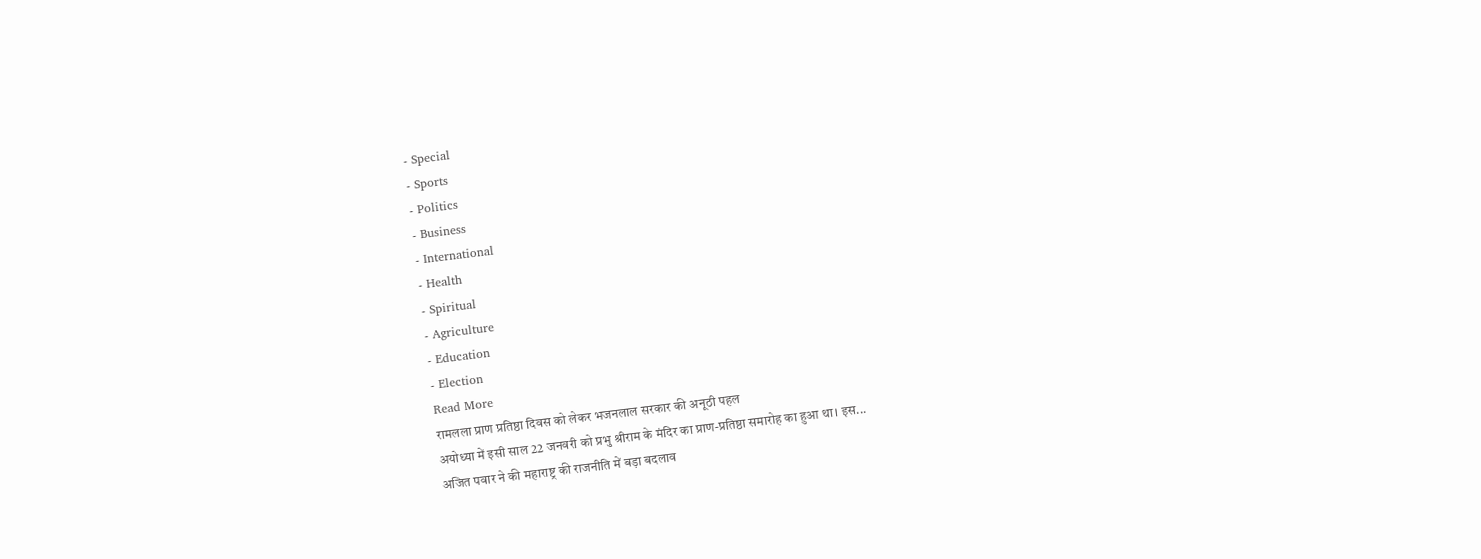- Special
- Sports
- Politics
- Business
- International
- Health
- Spiritual
- Agriculture
- Education
- Election
Read More
रामलला प्राण प्रतिष्ठा दिवस को लेकर भजनलाल सरकार की अनूठी पहल
अयोध्या में इसी साल 22 जनवरी को प्रभु श्रीराम के मंदिर का प्राण-प्रतिष्ठा समारोह का हुआ था। इस...
अजित पवार ने की महाराष्ट्र की राजनीति में बड़ा बदलाव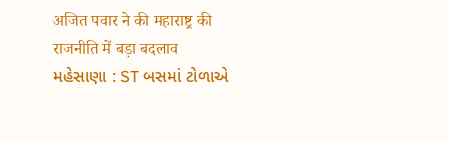अजित पवार ने की महाराष्ट्र की राजनीति में बड़ा बदलाव
મહેસાણા : ST બસમાં ટોળાએ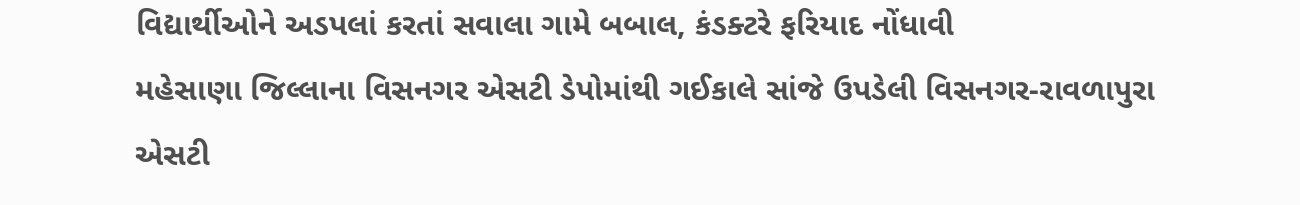વિદ્યાર્થીઓને અડપલાં કરતાં સવાલા ગામે બબાલ, કંડક્ટરે ફરિયાદ નોંધાવી
મહેસાણા જિલ્લાના વિસનગર એસટી ડેપોમાંથી ગઈકાલે સાંજે ઉપડેલી વિસનગર-રાવળાપુરા એસટી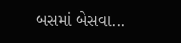બસમાં બેસવા...